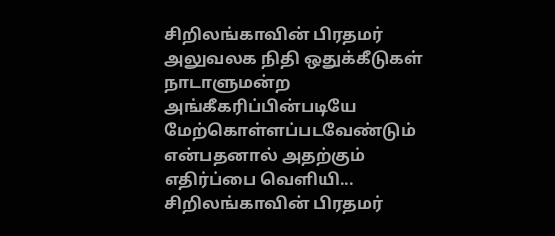சிறிலங்காவின் பிரதமர் அலுவலக நிதி ஒதுக்கீடுகள் நாடாளுமன்ற அங்கீகரிப்பின்படியே மேற்கொள்ளப்படவேண்டும் என்பதனால் அதற்கும் எதிர்ப்பை வெளியி...
சிறிலங்காவின் பிரதமர்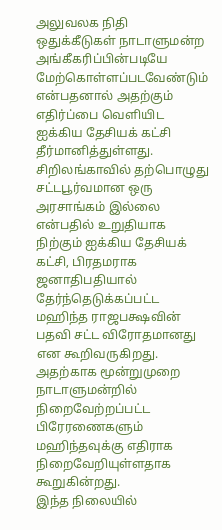அலுவலக நிதி ஒதுக்கீடுகள் நாடாளுமன்ற அங்கீகரிப்பின்படியே மேற்கொள்ளப்படவேண்டும் என்பதனால் அதற்கும் எதிர்ப்பை வெளியிட ஐக்கிய தேசியக் கட்சி தீர்மானித்துள்ளது.
சிறிலங்காவில் தற்பொழுது சட்டபூர்வமான ஒரு அரசாங்கம் இல்லை என்பதில் உறுதியாக நிற்கும் ஐக்கிய தேசியக் கட்சி, பிரதமராக ஜனாதிபதியால் தேர்ந்தெடுக்கப்பட்ட மஹிந்த ராஜபக்ஷவின் பதவி சட்ட விரோதமானது என கூறிவருகிறது.
அதற்காக மூன்றுமுறை நாடாளுமன்றில் நிறைவேற்றப்பட்ட பிரேரணைகளும் மஹிந்தவுக்கு எதிராக நிறைவேறியுள்ளதாக கூறுகின்றது.
இந்த நிலையில்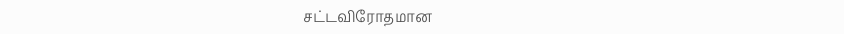சட்டவிரோதமான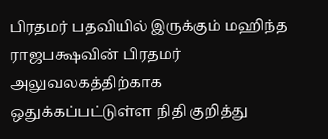பிரதமர் பதவியில் இருக்கும் மஹிந்த ராஜபக்ஷவின் பிரதமர் அலுவலகத்திற்காக ஒதுக்கப்பட்டுள்ள நிதி குறித்து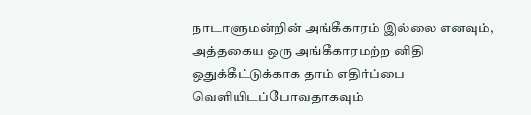நாடாளுமன்றின் அங்கீகாரம் இல்லை எனவும், அத்தகைய ஒரு அங்கீகாரமற்ற னிதி ஒதுக்கீட்டுக்காக தாம் எதிர்ப்பை வெளியிடப்போவதாகவும்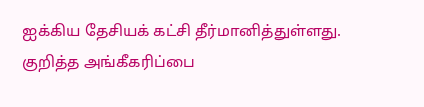ஐக்கிய தேசியக் கட்சி தீர்மானித்துள்ளது.
குறித்த அங்கீகரிப்பை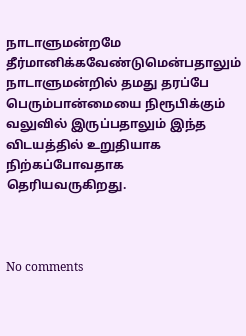நாடாளுமன்றமே தீர்மானிக்கவேண்டுமென்பதாலும் நாடாளுமன்றில் தமது தரப்பே பெரும்பான்மையை நிரூபிக்கும் வலுவில் இருப்பதாலும் இந்த விடயத்தில் உறுதியாக நிற்கப்போவதாக தெரியவருகிறது.



No comments